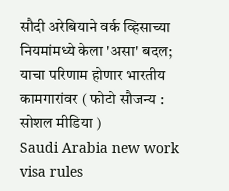सौदी अरेबियाने वर्क व्हिसाच्या नियमांमध्ये केला 'असा' बदल; याचा परिणाम होणार भारतीय कामगारांवर ( फोटो सौजन्य : सोशल मीडिया )
Saudi Arabia new work visa rules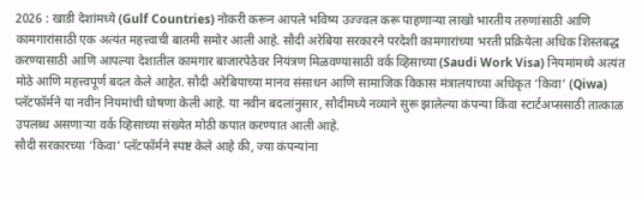2026 : खाडी देशांमध्ये (Gulf Countries) नोकरी करून आपले भविष्य उज्ज्वल करू पाहणाऱ्या लाखो भारतीय तरुणांसाठी आणि कामगारांसाठी एक अत्यंत महत्त्वाची बातमी समोर आली आहे. सौदी अरेबिया सरकारने परदेशी कामगारांच्या भरती प्रक्रियेला अधिक शिस्तबद्ध करण्यासाठी आणि आपल्या देशातील कामगार बाजारपेठेवर नियंत्रण मिळवण्यासाठी वर्क व्हिसाच्या (Saudi Work Visa) नियमांमध्ये अत्यंत मोठे आणि महत्त्वपूर्ण बदल केले आहेत. सौदी अरेबियाच्या मानव संसाधन आणि सामाजिक विकास मंत्रालयाच्या अधिकृत ‘किवा’ (Qiwa) प्लॅटफॉर्मने या नवीन नियमांची घोषणा केली आहे. या नवीन बदलांनुसार, सौदीमध्ये नव्याने सुरू झालेल्या कंपन्या किंवा स्टार्टअप्ससाठी तात्काळ उपलब्ध असणाऱ्या वर्क व्हिसाच्या संख्येत मोठी कपात करण्यात आली आहे.
सौदी सरकारच्या ‘किवा’ प्लॅटफॉर्मने स्पष्ट केले आहे की, ज्या कंपन्यांना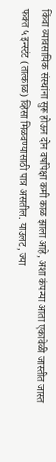किंवा व्यावसायिक संस्थांना सुरू होऊन दोन वर्षांपेक्षा कमी काळ झाला आहे, अशा कंपन्या आता एकावेळी जास्तीत जास्त फक्त ५ इन्स्टंट (तात्काळ) व्हिसा मिळवण्यासाठी पात्र असतील. याउलट, ज्या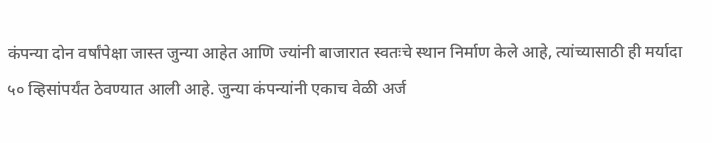कंपन्या दोन वर्षांपेक्षा जास्त जुन्या आहेत आणि ज्यांनी बाजारात स्वतःचे स्थान निर्माण केले आहे, त्यांच्यासाठी ही मर्यादा ५० व्हिसांपर्यंत ठेवण्यात आली आहे. जुन्या कंपन्यांनी एकाच वेळी अर्ज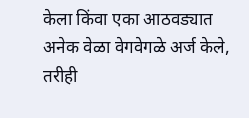केला किंवा एका आठवड्यात अनेक वेळा वेगवेगळे अर्ज केले, तरीही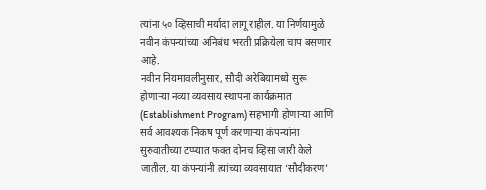त्यांना ५० व्हिसाची मर्यादा लागू राहील. या निर्णयामुळे नवीन कंपन्यांच्या अनिबंध भरती प्रक्रियेला चाप बसणार आहे.
नवीन नियमावलीनुसार, सौदी अरेबियामध्ये सुरू होणाऱ्या नव्या व्यवसाय स्थापना कार्यक्रमात (Establishment Program) सहभागी होणाऱ्या आणि सर्व आवश्यक निकष पूर्ण करणाऱ्या कंपन्यांना सुरुवातीच्या टप्प्यात फक्त दोनच व्हिसा जारी केले जातील. या कंपन्यांनी त्यांच्या व्यवसायात ‘सौदीकरण’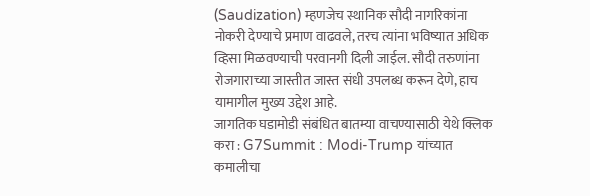(Saudization) म्हणजेच स्थानिक सौदी नागरिकांना नोकरी देण्याचे प्रमाण वाढवले, तरच त्यांना भविष्यात अधिक व्हिसा मिळवण्याची परवानगी दिली जाईल. सौदी तरुणांना रोजगाराच्या जास्तीत जास्त संधी उपलब्ध करून देणे, हाच यामागील मुख्य उद्देश आहे.
जागतिक घडामोडी संबंधित बातम्या वाचण्यासाठी येथे क्लिक करा : G7Summit : Modi-Trump यांच्यात कमालीचा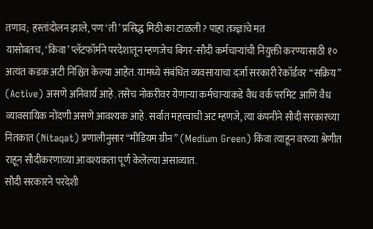तणाव; हस्तांदोलन झाले, पण ‘ती’ प्रसिद्ध मिठी का टाळली? पाहा तज्ज्ञांचे मत
यासोबतच, ‘किवा’ प्लॅटफॉर्मने परदेशातून म्हणजेच बिगर-सौदी कर्मचाऱ्यांची नियुक्ती करण्यासाठी १० अत्यंत कडक अटी निश्चित केल्या आहेत. यामध्ये संबंधित व्यवसायाचा दर्जा सरकारी रेकॉर्डवर “सक्रिय” (Active) असणे अनिवार्य आहे. तसेच नोकरीवर येणाऱ्या कर्मचाऱ्याकडे वैध वर्क परमिट आणि वैध व्यावसायिक नोंदणी असणे आवश्यक आहे. सर्वात महत्त्वाची अट म्हणजे, त्या कंपनीने सौदी सरकारच्या नितकात (Nitaqat) प्रणालीनुसार “मीडियम ग्रीन” (Medium Green) किंवा त्याहून वरच्या श्रेणीत राहून सौदीकरणाच्या आवश्यकता पूर्ण केलेल्या असाव्यात.
सौदी सरकारने परदेशी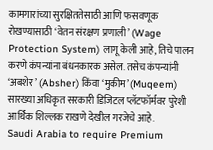कामगारांच्या सुरक्षिततेसाठी आणि फसवणूक रोखण्यासाठी ‘वेतन संरक्षण प्रणाली’ (Wage Protection System) लागू केली आहे, तिचे पालन करणे कंपन्यांना बंधनकारक असेल. तसेच कंपन्यांनी ‘अबशेर’ (Absher) किंवा ‘मुकीम’ (Muqeem) सारख्या अधिकृत सरकारी डिजिटल प्लॅटफॉर्मवर पुरेशी आर्थिक शिल्लक राखणे देखील गरजेचे आहे.
Saudi Arabia to require Premium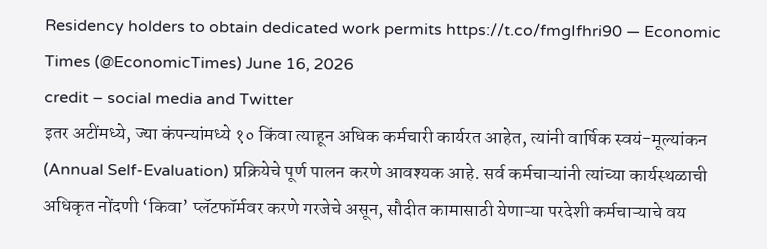Residency holders to obtain dedicated work permits https://t.co/fmgIfhri90 — Economic Times (@EconomicTimes) June 16, 2026
credit – social media and Twitter
इतर अटींमध्ये, ज्या कंपन्यांमध्ये १० किंवा त्याहून अधिक कर्मचारी कार्यरत आहेत, त्यांनी वार्षिक स्वयं-मूल्यांकन (Annual Self-Evaluation) प्रक्रियेचे पूर्ण पालन करणे आवश्यक आहे. सर्व कर्मचाऱ्यांनी त्यांच्या कार्यस्थळाची अधिकृत नोंदणी ‘किवा’ प्लॅटफॉर्मवर करणे गरजेचे असून, सौदीत कामासाठी येणाऱ्या परदेशी कर्मचाऱ्याचे वय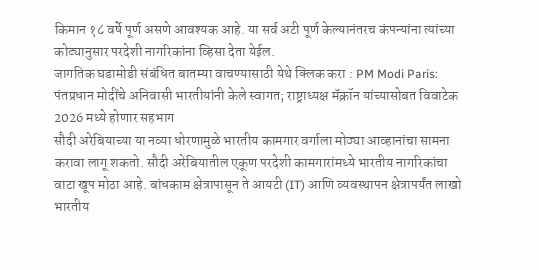किमान १८ वर्षे पूर्ण असणे आवश्यक आहे. या सर्व अटी पूर्ण केल्यानंतरच कंपन्यांना त्यांच्या कोट्यानुसार परदेशी नागरिकांना व्हिसा देता येईल.
जागतिक घडामोडी संबंधित बातम्या वाचण्यासाठी येथे क्लिक करा : PM Modi Paris: पंतप्रधान मोदींचे अनिवासी भारतीयांनी केले स्वागत; राष्ट्राध्यक्ष मॅक्रॉन यांच्यासोबत विवाटेक 2026 मध्ये होणार सहभाग
सौदी अरेबियाच्या या नव्या धोरणामुळे भारतीय कामगार वर्गाला मोठ्या आव्हानांचा सामना करावा लागू शकतो. सौदी अरेबियातील एकूण परदेशी कामगारांमध्ये भारतीय नागरिकांचा वाटा खूप मोठा आहे. बांधकाम क्षेत्रापासून ते आयटी (IT) आणि व्यवस्थापन क्षेत्रापर्यंत लाखो भारतीय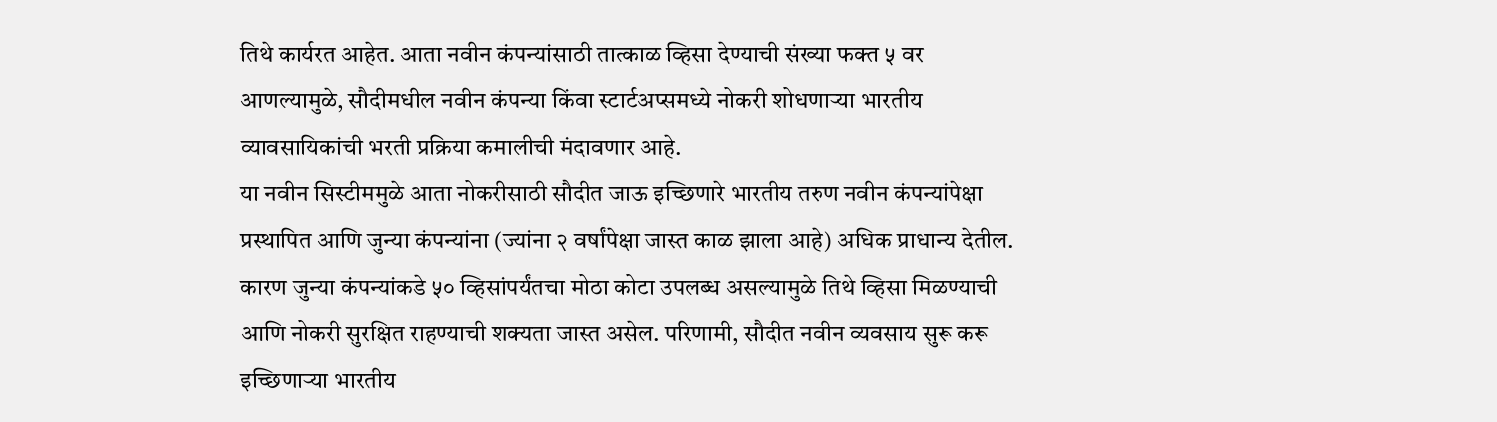तिथे कार्यरत आहेत. आता नवीन कंपन्यांसाठी तात्काळ व्हिसा देण्याची संख्या फक्त ५ वर आणल्यामुळे, सौदीमधील नवीन कंपन्या किंवा स्टार्टअप्समध्ये नोकरी शोधणाऱ्या भारतीय व्यावसायिकांची भरती प्रक्रिया कमालीची मंदावणार आहे.
या नवीन सिस्टीममुळे आता नोकरीसाठी सौदीत जाऊ इच्छिणारे भारतीय तरुण नवीन कंपन्यांपेक्षा प्रस्थापित आणि जुन्या कंपन्यांना (ज्यांना २ वर्षांपेक्षा जास्त काळ झाला आहे) अधिक प्राधान्य देतील. कारण जुन्या कंपन्यांकडे ५० व्हिसांपर्यंतचा मोठा कोटा उपलब्ध असल्यामुळे तिथे व्हिसा मिळण्याची आणि नोकरी सुरक्षित राहण्याची शक्यता जास्त असेल. परिणामी, सौदीत नवीन व्यवसाय सुरू करू इच्छिणाऱ्या भारतीय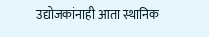उद्योजकांनाही आता स्थानिक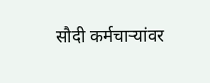सौदी कर्मचाऱ्यांवर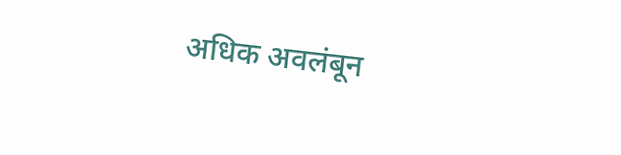अधिक अवलंबून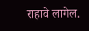राहावे लागेल.